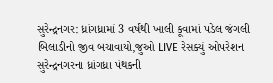સુરેન્દ્રનગર: ધ્રાંગધ્રામાં 3 વર્ષથી ખાલી કૂવામાં પડેલ જંગલી બિલાડીનો જીવ બચાવાયો,જુઓ LIVE રેસક્યું ઓપરેશન
સુરેન્દ્રનગરના ધ્રાંગધ્રા પંથકની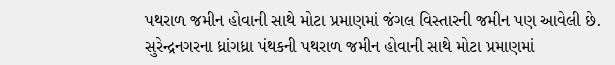પથરાળ જમીન હોવાની સાથે મોટા પ્રમાણમાં જંગલ વિસ્તારની જમીન પણ આવેલી છે.
સુરેન્દ્રનગરના ધ્રાંગધ્રા પંથકની પથરાળ જમીન હોવાની સાથે મોટા પ્રમાણમાં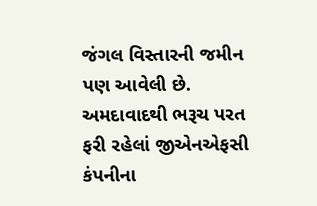જંગલ વિસ્તારની જમીન પણ આવેલી છે.
અમદાવાદથી ભરૂચ પરત ફરી રહેલાં જીએનએફસી કંપનીના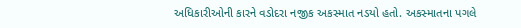અધિકારીઓની કારને વડોદરા નજીક અકસ્માત નડયો હતો. અકસ્માતના પગલે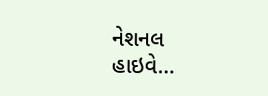નેશનલ હાઇવે…